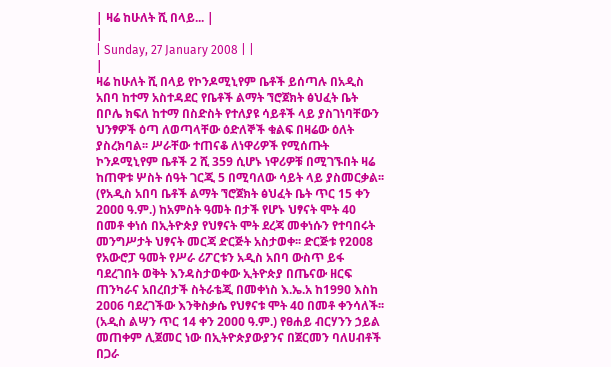| ዛሬ ከሁለት ሺ በላይ... |
|
| Sunday, 27 January 2008 | |
|
ዛሬ ከሁለት ሺ በላይ የኮንዶሚኒየም ቤቶች ይሰጣሉ በአዲስ አበባ ከተማ አስተዳደር የቤቶች ልማት ኘሮጀክት ፅህፈት ቤት በቦሌ ክፍለ ከተማ በስድስት የተለያዩ ሳይቶች ላይ ያስገነባቸውን ህንፃዎች ዕጣ ለወጣላቸው ዕድለኞች ቁልፍ በዛሬው ዕለት ያስረክባል፡፡ ሥራቸው ተጠናቆ ለነዋሪዎች የሚሰጡት ኮንዶሚኒየም ቤቶች 2 ሺ 359 ሲሆኑ ነዋሪዎቹ በሚገኙበት ዛሬ ከጠዋቱ ሦስት ሰዓት ገርጂ 5 በሚባለው ሳይት ላይ ያስመርቃል፡፡ (የአዲስ አበባ ቤቶች ልማት ኘሮጀክት ፅህፈት ቤት ጥር 15 ቀን 2ዐዐዐ ዓ.ም.) ከአምስት ዓመት በታች የሆኑ ህፃናት ሞት 40 በመቶ ቀነሰ በኢትዮጵያ የህፃናት ሞት ደረጃ መቀነሱን የተባበሩት መንግሥታት ህፃናት መርጃ ድርጅት አስታወቀ፡፡ ድርጅቱ የ2ዐዐ8 የአውሮፓ ዓመት የሥራ ሪፖርቱን አዲስ አበባ ውስጥ ይፋ ባደረገበት ወቅት እንዳስታወቀው ኢትዮጵያ በጤናው ዘርፍ ጠንካራና አበረበታች ስትራቴጂ በመቀነስ እ.ኤ.አ ከ199ዐ እስከ 2ዐዐ6 ባደረገችው እንቅስቃሴ የህፃናቱ ሞት 4ዐ በመቶ ቀንሳለች፡፡ (አዲስ ልሣን ጥር 14 ቀን 2ዐዐዐ ዓ.ም.) የፀሐይ ብርሃንን ኃይል መጠቀም ሊጀመር ነው በኢትዮጵያውያንና በጀርመን ባለሀብቶች በጋራ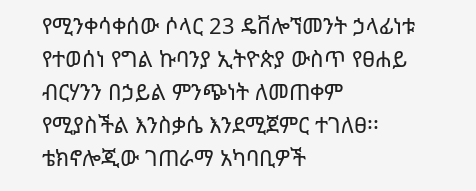የሚንቀሳቀሰው ሶላር 23 ዴቨሎኘመንት ኃላፊነቱ የተወሰነ የግል ኩባንያ ኢትዮጵያ ውስጥ የፀሐይ ብርሃንን በኃይል ምንጭነት ለመጠቀም የሚያስችል እንስቃሴ እንደሚጀምር ተገለፀ፡፡ ቴክኖሎጂው ገጠራማ አካባቢዎች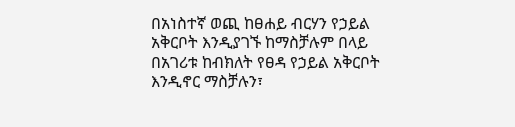በአነስተኛ ወጪ ከፀሐይ ብርሃን የኃይል አቅርቦት እንዲያገኙ ከማስቻሉም በላይ በአገሪቱ ከብክለት የፀዳ የኃይል አቅርቦት እንዲኖር ማስቻሉን፣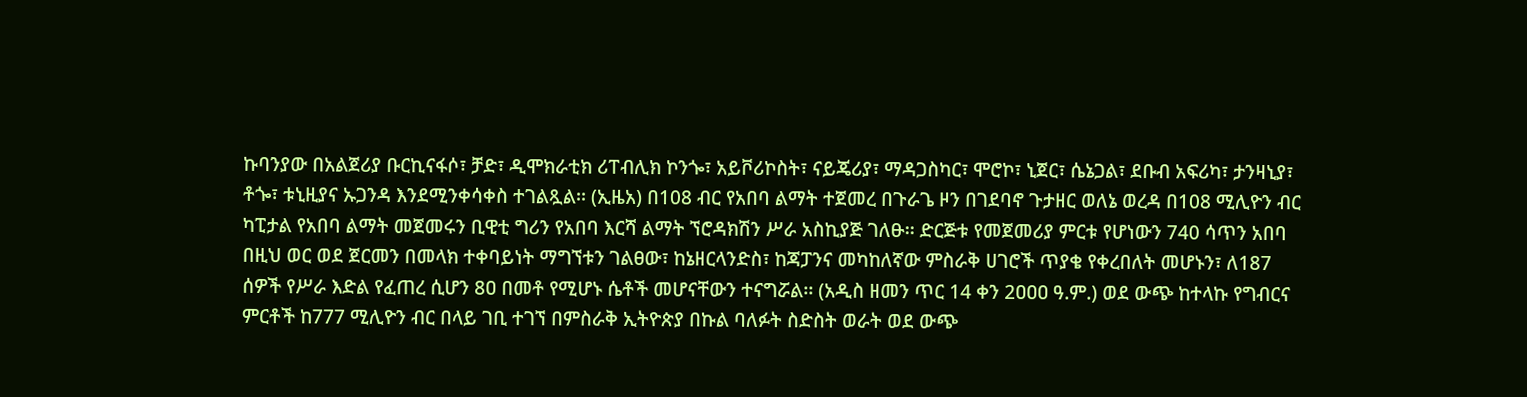ኩባንያው በአልጀሪያ ቡርኪናፋሶ፣ ቻድ፣ ዲሞክራቲክ ሪፐብሊክ ኮንጐ፣ አይቮሪኮስት፣ ናይጄሪያ፣ ማዳጋስካር፣ ሞሮኮ፣ ኒጀር፣ ሴኔጋል፣ ደቡብ አፍሪካ፣ ታንዛኒያ፣ ቶጐ፣ ቱኒዚያና ኡጋንዳ እንደሚንቀሳቀስ ተገልጿል፡፡ (ኢዜአ) በ108 ብር የአበባ ልማት ተጀመረ በጉራጌ ዞን በገደባኖ ጉታዘር ወለኔ ወረዳ በ108 ሚሊዮን ብር ካፒታል የአበባ ልማት መጀመሩን ቢዊቲ ግሪን የአበባ እርሻ ልማት ኘሮዳክሽን ሥራ አስኪያጅ ገለፁ፡፡ ድርጅቱ የመጀመሪያ ምርቱ የሆነውን 740 ሳጥን አበባ በዚህ ወር ወደ ጀርመን በመላክ ተቀባይነት ማግኘቱን ገልፀው፣ ከኔዘርላንድስ፣ ከጃፓንና መካከለኛው ምስራቅ ሀገሮች ጥያቄ የቀረበለት መሆኑን፣ ለ187 ሰዎች የሥራ እድል የፈጠረ ሲሆን 8ዐ በመቶ የሚሆኑ ሴቶች መሆናቸውን ተናግሯል፡፡ (አዲስ ዘመን ጥር 14 ቀን 2ዐዐዐ ዓ.ም.) ወደ ውጭ ከተላኩ የግብርና ምርቶች ከ777 ሚሊዮን ብር በላይ ገቢ ተገኘ በምስራቅ ኢትዮጵያ በኩል ባለፉት ስድስት ወራት ወደ ውጭ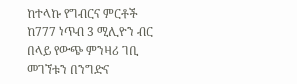ከተላኩ የግብርና ምርቶች ከ777 ነጥብ 3 ሚሊዮን ብር በላይ የውጭ ምንዛሪ ገቢ መገኘቱን በንግድና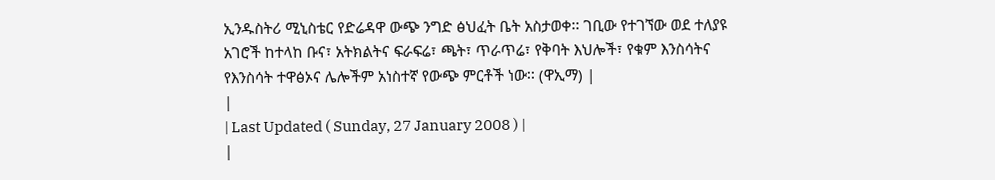ኢንዱስትሪ ሚኒስቴር የድሬዳዋ ውጭ ንግድ ፅህፈት ቤት አስታወቀ፡፡ ገቢው የተገኘው ወደ ተለያዩ አገሮች ከተላከ ቡና፣ አትክልትና ፍራፍሬ፣ ጫት፣ ጥራጥሬ፣ የቅባት እህሎች፣ የቁም እንስሳትና የእንስሳት ተዋፅኦና ሌሎችም አነስተኛ የውጭ ምርቶች ነው፡፡ (ዋኢማ) |
|
| Last Updated ( Sunday, 27 January 2008 ) |
|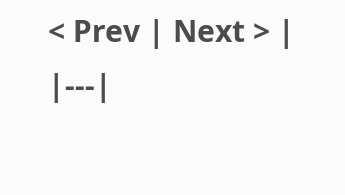< Prev | Next > |
|---|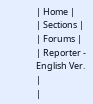| Home |
| Sections |
| Forums |
| Reporter - English Ver. |
|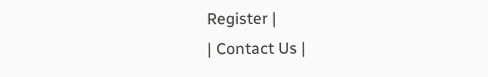Register |
| Contact Us |